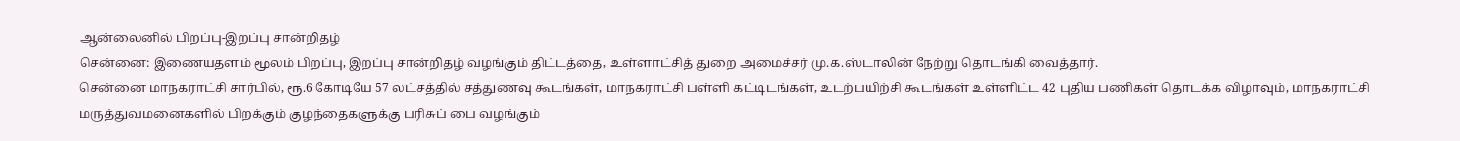ஆன்லைனில் பிறப்பு-இறப்பு சான்றிதழ்
சென்னை: இணையதளம் மூலம் பிறப்பு, இறப்பு சான்றிதழ் வழங்கும் திட்டத்தை, உள்ளாட்சித் துறை அமைச்சர் மு.க.ஸ்டாலின் நேற்று தொடங்கி வைத்தார்.
சென்னை மாநகராட்சி சார்பில், ரூ.6 கோடியே 57 லட்சத்தில் சத்துணவு கூடங்கள், மாநகராட்சி பள்ளி கட்டிடங்கள், உடற்பயிற்சி கூடங்கள் உள்ளிட்ட 42 புதிய பணிகள் தொடக்க விழாவும், மாநகராட்சி மருத்துவமனைகளில் பிறக்கும் குழந்தைகளுக்கு பரிசுப் பை வழங்கும்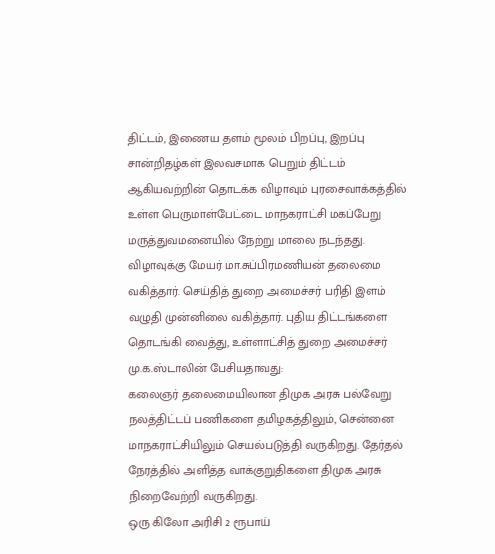திட்டம், இணைய தளம் மூலம் பிறப்பு, இறப்பு சான்றிதழ்கள் இலவசமாக பெறும் திட்டம் ஆகியவற்றின் தொடக்க விழாவும் புரசைவாக்கத்தில் உள்ள பெருமாள்பேட்டை மாநகராட்சி மகப்பேறு மருத்துவமனையில் நேற்று மாலை நடந்தது.
விழாவுக்கு மேயர் மா.சுப்பிரமணியன் தலைமை வகித்தார். செய்தித் துறை அமைச்சர் பரிதி இளம் வழுதி முன்னிலை வகித்தார். புதிய திட்டங்களை தொடங்கி வைத்து, உள்ளாட்சித் துறை அமைச்சர் மு.க.ஸ்டாலின் பேசியதாவது:
கலைஞர் தலைமையிலான திமுக அரசு பல்வேறு நலத்திட்டப் பணிகளை தமிழகத்திலும், சென்னை மாநகராட்சியிலும் செயல்படுத்தி வருகிறது. தேர்தல் நேரத்தில் அளித்த வாக்குறுதிகளை திமுக அரசு நிறைவேற்றி வருகிறது.
ஒரு கிலோ அரிசி 2 ரூபாய்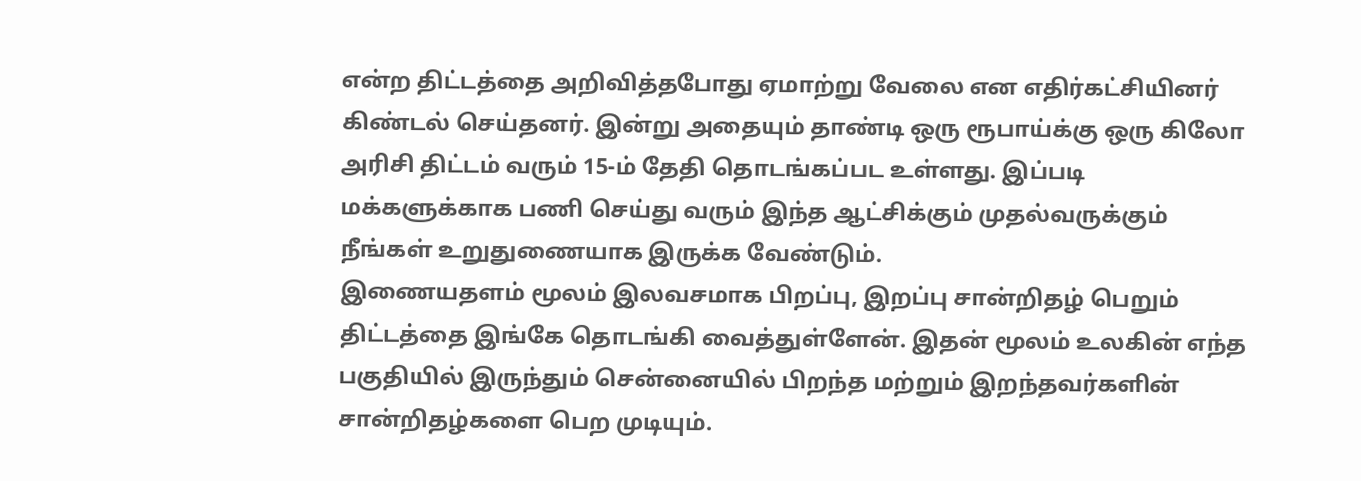என்ற திட்டத்தை அறிவித்தபோது ஏமாற்று வேலை என எதிர்கட்சியினர் கிண்டல் செய்தனர். இன்று அதையும் தாண்டி ஒரு ரூபாய்க்கு ஒரு கிலோ அரிசி திட்டம் வரும் 15-ம் தேதி தொடங்கப்பட உள்ளது. இப்படி மக்களுக்காக பணி செய்து வரும் இந்த ஆட்சிக்கும் முதல்வருக்கும் நீங்கள் உறுதுணையாக இருக்க வேண்டும்.
இணையதளம் மூலம் இலவசமாக பிறப்பு, இறப்பு சான்றிதழ் பெறும் திட்டத்தை இங்கே தொடங்கி வைத்துள்ளேன். இதன் மூலம் உலகின் எந்த பகுதியில் இருந்தும் சென்னையில் பிறந்த மற்றும் இறந்தவர்களின் சான்றிதழ்களை பெற முடியும்.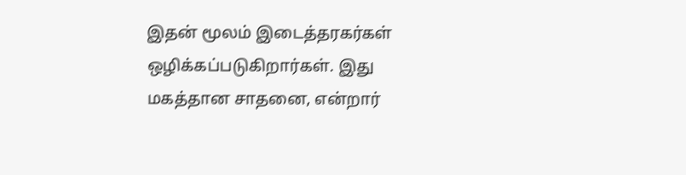இதன் மூலம் இடைத்தரகர்கள் ஒழிக்கப்படுகிறார்கள். இது மகத்தான சாதனை, என்றார்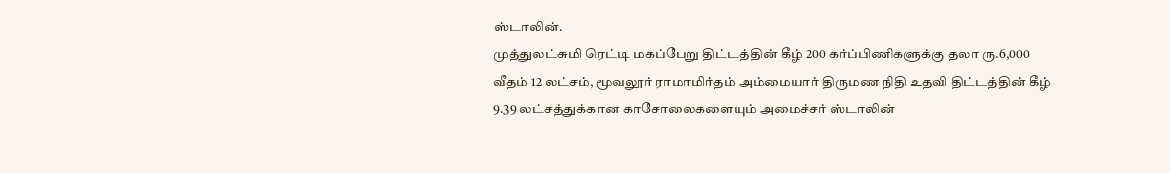ஸ்டாலின்.
முத்துலட்சுமி ரெட்டி மகப்பேறு திட்டத்தின் கீழ் 200 கர்ப்பிணிகளுக்கு தலா ரு.6,000 வீதம் 12 லட்சம், மூவலூர் ராமாமிர்தம் அம்மையார் திருமண நிதி உதவி திட்டத்தின் கீழ் 9.39 லட்சத்துக்கான காசோலைகளையும் அமைச்சர் ஸ்டாலின்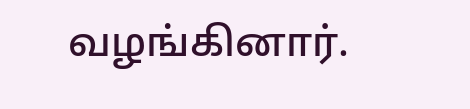வழங்கினார்.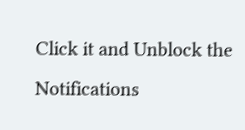Click it and Unblock the Notifications